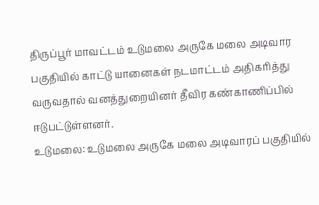திருப்பூர் மாவட்டம் உடுமலை அருகே மலை அடிவார பகுதியில் காட்டு யானைகள் நடமாட்டம் அதிகரித்து வருவதால் வனத்துறையினர் தீவிர கண்காணிப்பில் ஈடுபட்டுள்ளனர்.
உடுமலை: உடுமலை அருகே மலை அடிவாரப் பகுதியில்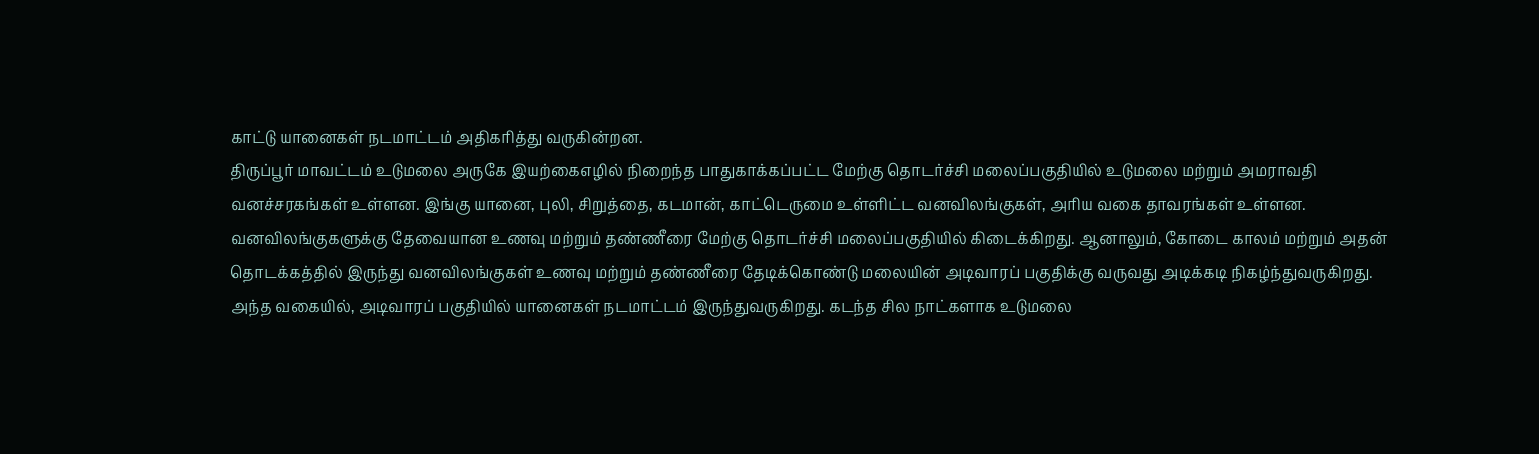காட்டு யானைகள் நடமாட்டம் அதிகரித்து வருகின்றன.
திருப்பூர் மாவட்டம் உடுமலை அருகே இயற்கைஎழில் நிறைந்த பாதுகாக்கப்பட்ட மேற்கு தொடர்ச்சி மலைப்பகுதியில் உடுமலை மற்றும் அமராவதி வனச்சரகங்கள் உள்ளன. இங்கு யானை, புலி, சிறுத்தை, கடமான், காட்டெருமை உள்ளிட்ட வனவிலங்குகள், அரிய வகை தாவரங்கள் உள்ளன.
வனவிலங்குகளுக்கு தேவையான உணவு மற்றும் தண்ணீரை மேற்கு தொடர்ச்சி மலைப்பகுதியில் கிடைக்கிறது. ஆனாலும், கோடை காலம் மற்றும் அதன் தொடக்கத்தில் இருந்து வனவிலங்குகள் உணவு மற்றும் தண்ணீரை தேடிக்கொண்டு மலையின் அடிவாரப் பகுதிக்கு வருவது அடிக்கடி நிகழ்ந்துவருகிறது.
அந்த வகையில், அடிவாரப் பகுதியில் யானைகள் நடமாட்டம் இருந்துவருகிறது. கடந்த சில நாட்களாக உடுமலை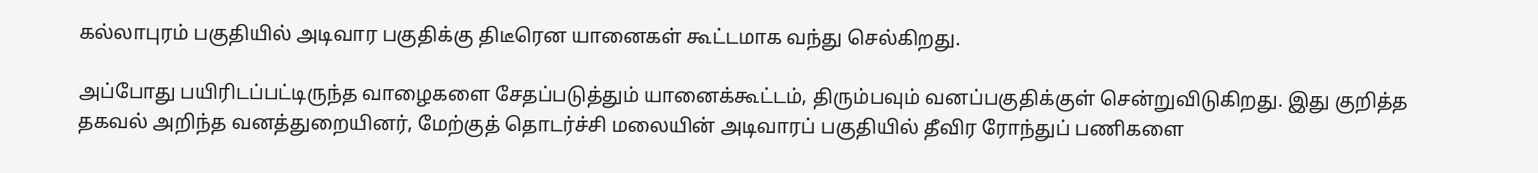கல்லாபுரம் பகுதியில் அடிவார பகுதிக்கு திடீரென யானைகள் கூட்டமாக வந்து செல்கிறது.

அப்போது பயிரிடப்பட்டிருந்த வாழைகளை சேதப்படுத்தும் யானைக்கூட்டம், திரும்பவும் வனப்பகுதிக்குள் சென்றுவிடுகிறது. இது குறித்த தகவல் அறிந்த வனத்துறையினர், மேற்குத் தொடர்ச்சி மலையின் அடிவாரப் பகுதியில் தீவிர ரோந்துப் பணிகளை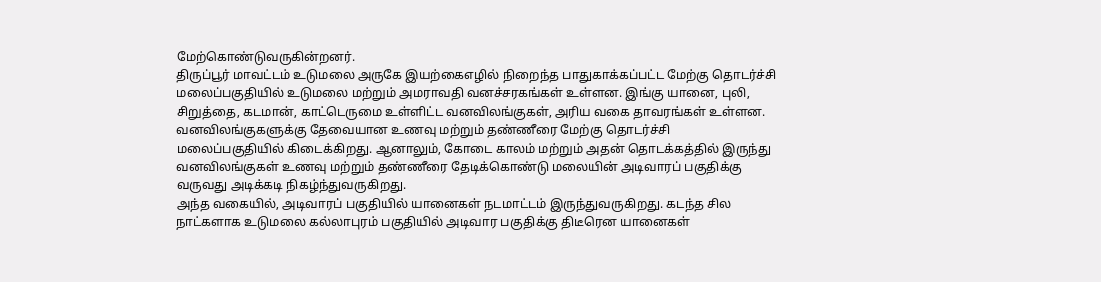மேற்கொண்டுவருகின்றனர்.
திருப்பூர் மாவட்டம் உடுமலை அருகே இயற்கைஎழில் நிறைந்த பாதுகாக்கப்பட்ட மேற்கு தொடர்ச்சி மலைப்பகுதியில் உடுமலை மற்றும் அமராவதி வனச்சரகங்கள் உள்ளன. இங்கு யானை, புலி, சிறுத்தை, கடமான், காட்டெருமை உள்ளிட்ட வனவிலங்குகள், அரிய வகை தாவரங்கள் உள்ளன.
வனவிலங்குகளுக்கு தேவையான உணவு மற்றும் தண்ணீரை மேற்கு தொடர்ச்சி மலைப்பகுதியில் கிடைக்கிறது. ஆனாலும், கோடை காலம் மற்றும் அதன் தொடக்கத்தில் இருந்து வனவிலங்குகள் உணவு மற்றும் தண்ணீரை தேடிக்கொண்டு மலையின் அடிவாரப் பகுதிக்கு வருவது அடிக்கடி நிகழ்ந்துவருகிறது.
அந்த வகையில், அடிவாரப் பகுதியில் யானைகள் நடமாட்டம் இருந்துவருகிறது. கடந்த சில நாட்களாக உடுமலை கல்லாபுரம் பகுதியில் அடிவார பகுதிக்கு திடீரென யானைகள்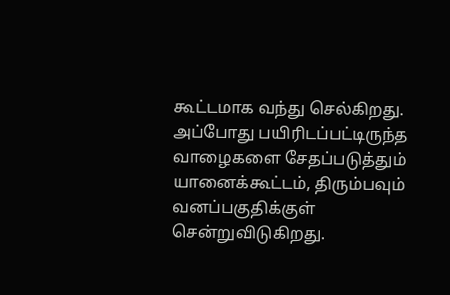கூட்டமாக வந்து செல்கிறது.
அப்போது பயிரிடப்பட்டிருந்த வாழைகளை சேதப்படுத்தும் யானைக்கூட்டம், திரும்பவும் வனப்பகுதிக்குள் சென்றுவிடுகிறது.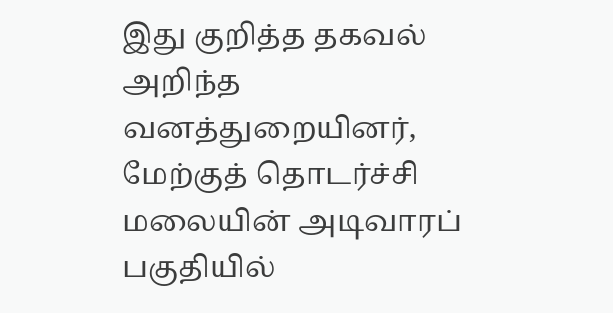இது குறித்த தகவல் அறிந்த வனத்துறையினர், மேற்குத் தொடர்ச்சி மலையின் அடிவாரப் பகுதியில்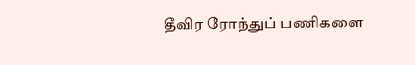தீவிர ரோந்துப் பணிகளை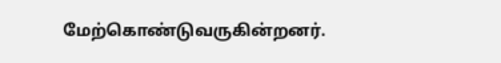மேற்கொண்டுவருகின்றனர்.